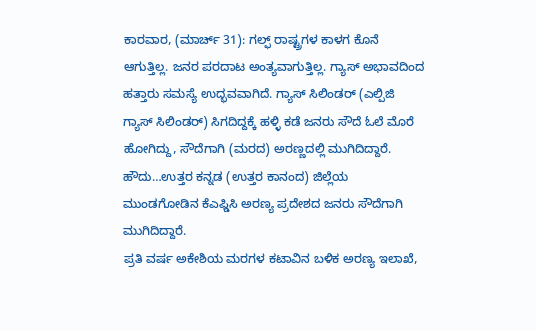ಕಾರವಾರ, (ಮಾರ್ಚ್ 31): ಗಲ್ಫ್ ರಾಷ್ಟ್ರಗಳ ಕಾಳಗ ಕೊನೆ ಆಗುತ್ತಿಲ್ಲ. ಜನರ ಪರದಾಟ ಅಂತ್ಯವಾಗುತ್ತಿಲ್ಲ. ಗ್ಯಾಸ್ ಅಭಾವದಿಂದ ಹತ್ತಾರು ಸಮಸ್ಯೆ ಉದ್ಭವವಾಗಿದೆ. ಗ್ಯಾಸ್ ಸಿಲಿಂಡರ್ (ಎಲ್ಪಿಜಿ ಗ್ಯಾಸ್ ಸಿಲಿಂಡರ್) ಸಿಗದಿದ್ದಕ್ಕೆ ಹಳ್ಳಿ ಕಡೆ ಜನರು ಸೌದೆ ಓಲೆ ಮೊರೆ ಹೋಗಿದ್ದು, ಸೌದೆಗಾಗಿ (ಮರದ) ಅರಣ್ಣದಲ್ಲಿ ಮುಗಿದಿದ್ದಾರೆ. ಹೌದು…ಉತ್ತರ ಕನ್ನಡ (ಉತ್ತರ ಕಾನಂದ) ಜಿಲ್ಲೆಯ ಮುಂಡಗೋಡಿನ ಕೆಎಫ್ಡಿಸಿ ಅರಣ್ಯ ಪ್ರದೇಶದ ಜನರು ಸೌದೆಗಾಗಿ ಮುಗಿದಿದ್ದಾರೆ.
ಪ್ರತಿ ವರ್ಷ ಅಕೇಶಿಯ ಮರಗಳ ಕಟಾವಿನ ಬಳಿಕ ಅರಣ್ಯ ಇಲಾಖೆ,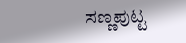ಸಣ್ಣಪುಟ್ಟ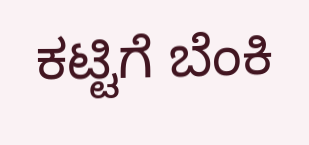ಕಟ್ಟಿಗೆ ಬೆಂಕಿ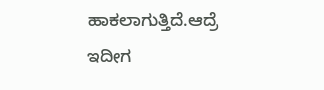ಹಾಕಲಾಗುತ್ತಿದೆ.ಆದ್ರೆ ಇದೀಗ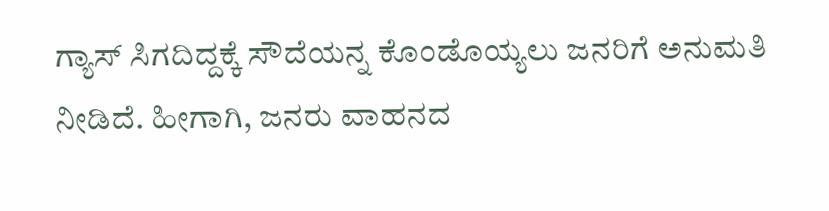ಗ್ಯಾಸ್ ಸಿಗದಿದ್ದಕ್ಕೆ ಸೌದೆಯನ್ನ ಕೊಂಡೊಯ್ಯಲು ಜನರಿಗೆ ಅನುಮತಿ ನೀಡಿದೆ. ಹೀಗಾಗಿ, ಜನರು ವಾಹನದ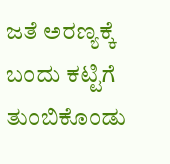ಜತೆ ಅರಣ್ಯಕ್ಕೆ ಬಂದು ಕಟ್ಟಿಗೆ ತುಂಬಿಕೊಂಡು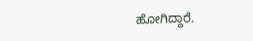ಹೋಗಿದ್ದಾರೆ.